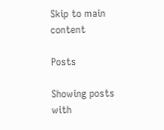Skip to main content

Posts

Showing posts with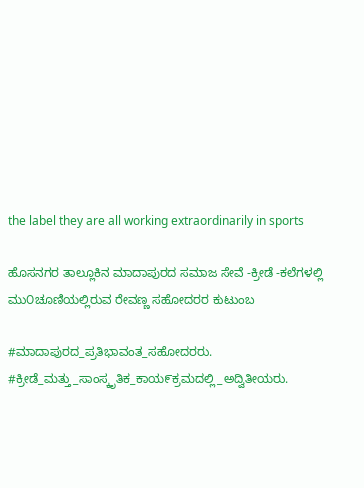the label they are all working extraordinarily in sports

ಹೊಸನಗರ ತಾಲ್ಲೂಕಿನ ಮಾದಾಪುರದ ಸಮಾಜ ಸೇವೆ -ಕ್ರೀಡೆ -ಕಲೆಗಳಲ್ಲಿ ಮು೦ಚೂಣಿಯಲ್ಲಿರುವ ರೇವಣ್ಣ ಸಹೋದರರ ಕುಟುಂಬ

#ಮಾದಾಪುರದ_ಪ್ರತಿಭಾವಂತ_ಸಹೋದರರು. #ಕ್ರೀಡೆ_ಮತ್ತು_ಸಾಂಸ್ಕೃತಿಕ_ಕಾಯ೯ಕ್ರಮದಲ್ಲಿ_ಅದ್ವಿತೀಯರು.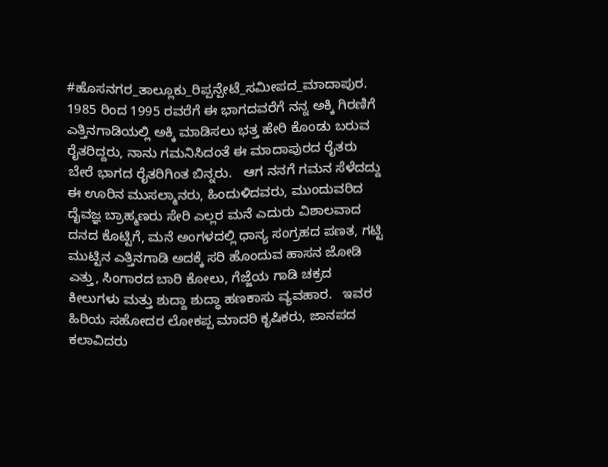#ಹೊಸನಗರ_ತಾಲ್ಲೂಕು_ರಿಪ್ಪನ್ಪೇಟೆ_ಸಮೀಪದ_ಮಾದಾಪುರ.     1985 ರಿಂದ 1995 ರವರೆಗೆ ಈ ಭಾಗದವರೆಗೆ ನನ್ನ ಅಕ್ಕಿ ಗಿರಣಿಗೆ ಎತ್ತಿನಗಾಡಿಯಲ್ಲಿ ಅಕ್ಕಿ ಮಾಡಿಸಲು ಭತ್ತ ಹೇರಿ ಕೊಂಡು ಬರುವ ರೈತರಿದ್ದರು, ನಾನು ಗಮನಿಸಿದಂತೆ ಈ ಮಾದಾಪುರದ ರೈತರು ಬೇರೆ ಭಾಗದ ರೈತರಿಗಿಂತ ಬಿನ್ನರು.   ಆಗ ನನಗೆ ಗಮನ ಸೆಳೆದದ್ದು ಈ ಊರಿನ ಮುಸಲ್ಮಾನರು, ಹಿಂದುಳಿದವರು, ಮುಂದುವರಿದ ದೈವಜ್ಞ ಬ್ರಾಹ್ಮಣರು ಸೇರಿ ಎಲ್ಲರ ಮನೆ ಎದುರು ವಿಶಾಲವಾದ ದನದ ಕೊಟ್ಟಿಗೆ, ಮನೆ ಅಂಗಳದಲ್ಲಿ ಧಾನ್ಯ ಸಂಗ್ರಹದ ಪಣತ, ಗಟ್ಟಿ ಮುಟ್ಟಿನ ಎತ್ತಿನಗಾಡಿ ಅದಕ್ಕೆ ಸರಿ ಹೊಂದುವ ಹಾಸನ ಜೋಡಿ ಎತ್ತು, ಸಿಂಗಾರದ ಬಾರಿ ಕೋಲು, ಗೆಜ್ಜೆಯ ಗಾಡಿ ಚಕ್ರದ ಕೀಲುಗಳು ಮತ್ತು ಶುದ್ದಾ ಶುದ್ಧಾ ಹಣಕಾಸು ವ್ಯವಹಾರ.   ಇವರ ಹಿರಿಯ ಸಹೋದರ ಲೋಕಪ್ಪ ಮಾದರಿ ಕೃಷಿಕರು, ಜಾನಪದ ಕಲಾವಿದರು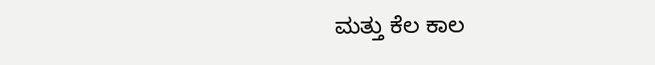ಮತ್ತು ಕೆಲ ಕಾಲ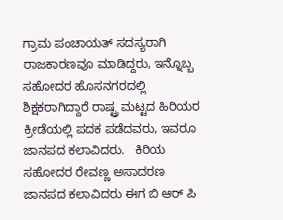ಗ್ರಾಮ ಪಂಚಾಯತ್ ಸದಸ್ಯರಾಗಿ ರಾಜಕಾರಣವೂ ಮಾಡಿದ್ದರು, ಇನ್ನೊಬ್ಬ ಸಹೋದರ ಹೊಸನಗರದಲ್ಲಿ ಶಿಕ್ಷಕರಾಗಿದ್ದಾರೆ ರಾಷ್ಟ್ರ ಮಟ್ಟದ ಹಿರಿಯರ ಕ್ರೀಡೆಯಲ್ಲಿ ಪದಕ ಪಡೆದವರು, ಇವರೂ ಜಾನಪದ ಕಲಾವಿದರು.   ಕಿರಿಯ ಸಹೋದರ ರೇವಣ್ಣ ಅಸಾದರಣ ಜಾನಪದ ಕಲಾವಿದರು ಈಗ ಬಿ ಆರ್ ಪಿ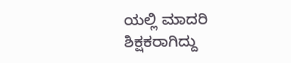ಯಲ್ಲಿ ಮಾದರಿ ಶಿಕ್ಷಕರಾಗಿದ್ದು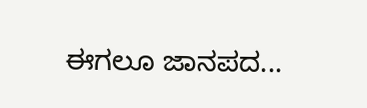ಈಗಲೂ ಜಾನಪದ...